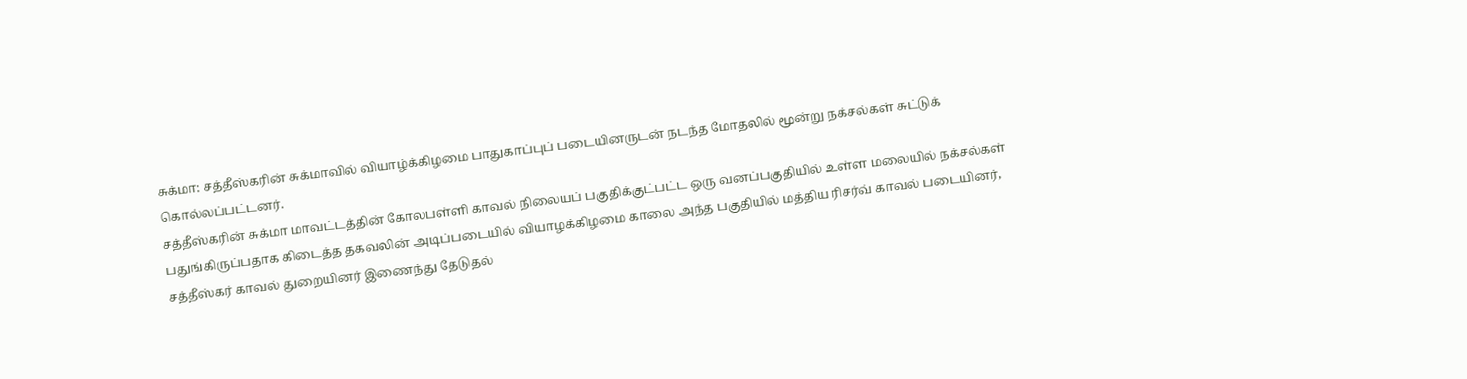சுக்மா: சத்தீஸ்கரின் சுக்மாவில் வியாழ்க்கிழமை பாதுகாப்புப் படையினருடன் நடந்த மோதலில் மூன்று நக்சல்கள் சுட்டுக் கொல்லப்பட்டனர்.
சத்தீஸ்கரின் சுக்மா மாவட்டத்தின் கோலபள்ளி காவல் நிலையப் பகுதிக்குட்பட்ட ஒரு வனப்பகுதியில் உள்ள மலையில் நக்சல்கள் பதுங்கிருப்பதாக கிடைத்த தகவலின் அடிப்படையில் வியாழக்கிழமை காலை அந்த பகுதியில் மத்திய ரிசர்வ் காவல் படையினர், சத்தீஸ்கர் காவல் துறையினர் இணைந்து தேடுதல்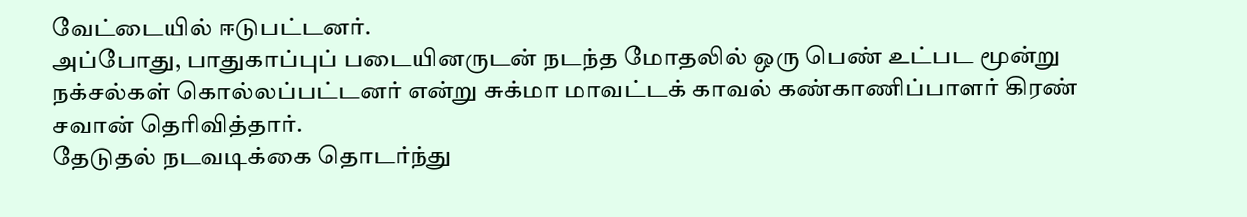வேட்டையில் ஈடுபட்டனர்.
அப்போது, பாதுகாப்புப் படையினருடன் நடந்த மோதலில் ஒரு பெண் உட்பட மூன்று நக்சல்கள் கொல்லப்பட்டனர் என்று சுக்மா மாவட்டக் காவல் கண்காணிப்பாளர் கிரண் சவான் தெரிவித்தார்.
தேடுதல் நடவடிக்கை தொடர்ந்து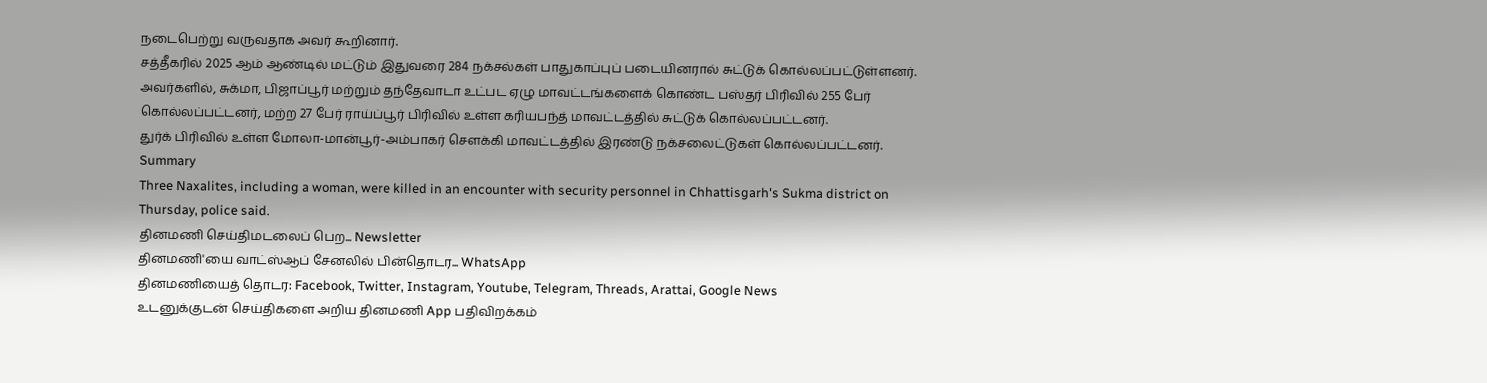நடைபெற்று வருவதாக அவர் கூறினார்.
சத்தீகரில் 2025 ஆம் ஆண்டில் மட்டும் இதுவரை 284 நக்சல்கள் பாதுகாப்புப் படையினரால் சுட்டுக் கொல்லப்பட்டுள்ளனர்.
அவர்களில், சுக்மா, பிஜாப்பூர் மற்றும் தந்தேவாடா உட்பட ஏழு மாவட்டங்களைக் கொண்ட பஸ்தர் பிரிவில் 255 பேர் கொல்லப்பட்டனர், மற்ற 27 பேர் ராய்ப்பூர் பிரிவில் உள்ள கரியபந்த் மாவட்டத்தில் சுட்டுக் கொல்லப்பட்டனர்.
துர்க் பிரிவில் உள்ள மோலா-மான்பூர்-அம்பாகர் சௌக்கி மாவட்டத்தில் இரண்டு நக்சலைட்டுகள் கொல்லப்பட்டனர்.
Summary
Three Naxalites, including a woman, were killed in an encounter with security personnel in Chhattisgarh's Sukma district on Thursday, police said.
தினமணி செய்திமடலைப் பெற... Newsletter
தினமணி'யை வாட்ஸ்ஆப் சேனலில் பின்தொடர... WhatsApp
தினமணியைத் தொடர: Facebook, Twitter, Instagram, Youtube, Telegram, Threads, Arattai, Google News
உடனுக்குடன் செய்திகளை அறிய தினமணி App பதிவிறக்கம்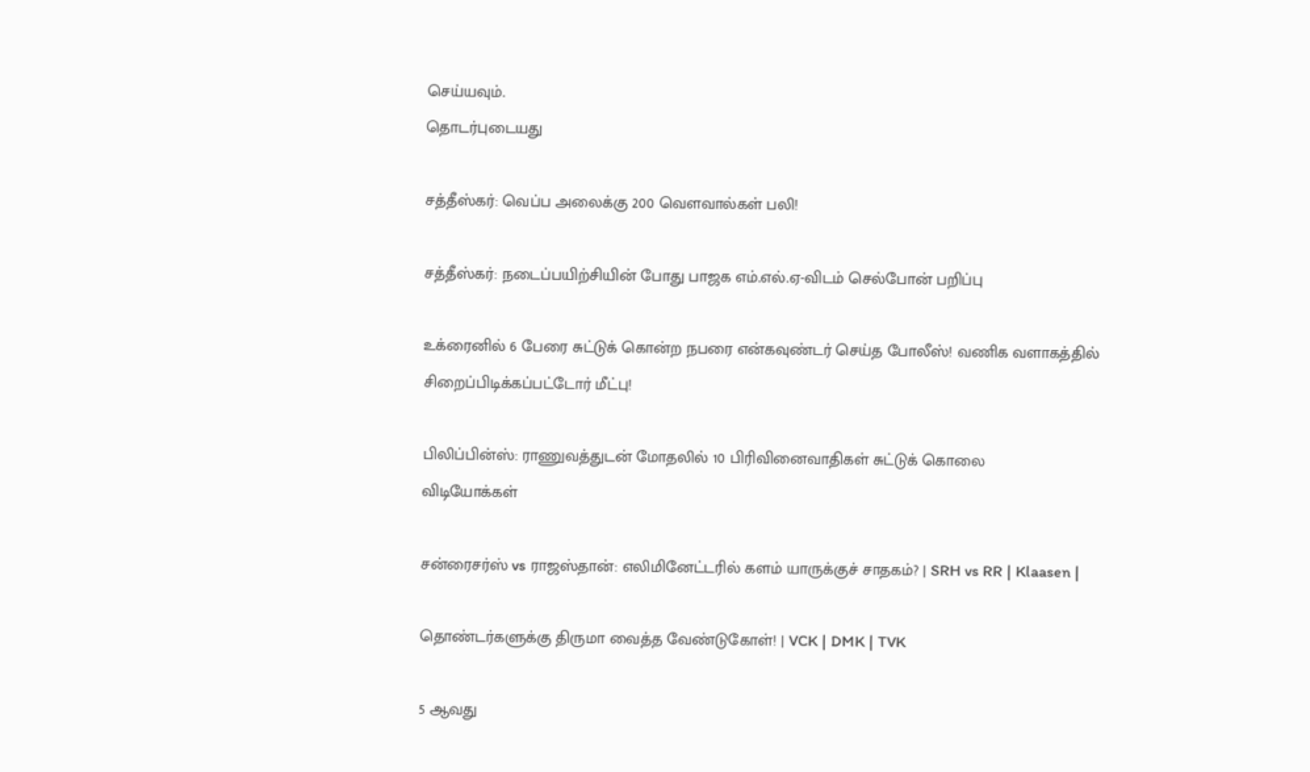செய்யவும்.
தொடர்புடையது

சத்தீஸ்கர்: வெப்ப அலைக்கு 200 வௌவால்கள் பலி!

சத்தீஸ்கர்: நடைப்பயிற்சியின் போது பாஜக எம்.எல்.ஏ-விடம் செல்போன் பறிப்பு

உக்ரைனில் 6 பேரை சுட்டுக் கொன்ற நபரை என்கவுண்டர் செய்த போலீஸ்! வணிக வளாகத்தில் சிறைப்பிடிக்கப்பட்டோர் மீட்பு!

பிலிப்பின்ஸ்: ராணுவத்துடன் மோதலில் 10 பிரிவினைவாதிகள் சுட்டுக் கொலை
விடியோக்கள்

சன்ரைசர்ஸ் vs ராஜஸ்தான்: எலிமினேட்டரில் களம் யாருக்குச் சாதகம்? | SRH vs RR | Klaasen |

தொண்டர்களுக்கு திருமா வைத்த வேண்டுகோள்! | VCK | DMK | TVK

5 ஆவது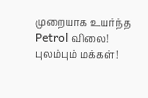முறையாக உயர்ந்த Petrol விலை! புலம்பும் மக்கள்!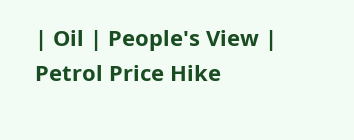| Oil | People's View | Petrol Price Hike